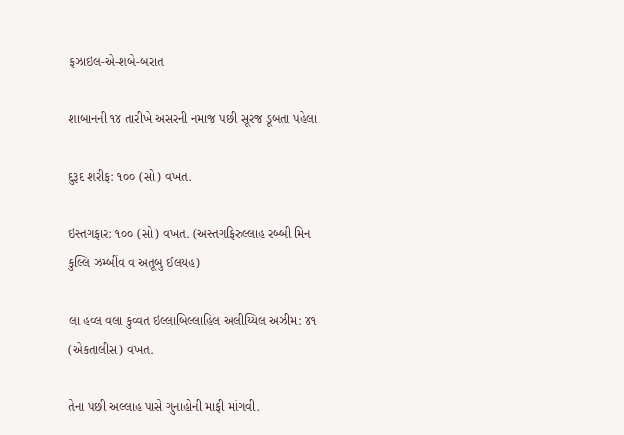ફઝાઇલ-એ-શબે-બરાત

શાબાનની ૧૪ તારીખે અસરની નમાજ પછી સૂરજ ડૂબતા પહેલા

દુરૂદ શરીફ: ૧૦૦ (સો) વખત.

ઇસ્તગફાર: ૧૦૦ (સો) વખત. (અસ્તગફિરુલ્લાહ રબ્બી મિન કુલ્લિ ઝમ્બીંવ વ અતૂબુ ઈલયહ)

લા હવ્લ વલા કુવ્વત ઇલ્લાબિલ્લાહિલ અલીય્યિલ અઝીમ: ૪૧ (એકતાલીસ) વખત.

તેના પછી અલ્લાહ પાસે ગુનાહોની માફી માંગવી.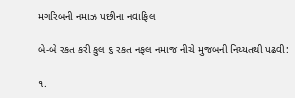મગરિબની નમાઝ પછીના નવાફિલ

બે-બે રકત કરી કુલ ૬ રકત નફલ નમાજ નીચે મુજબની નિય્યતથી પઢવી:

૧.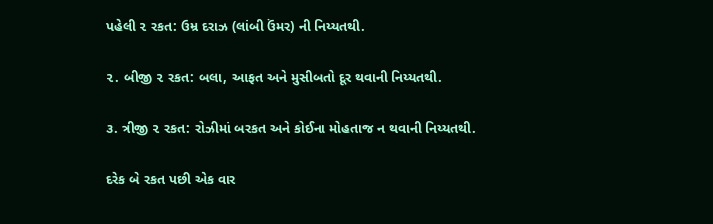પહેલી ૨ રકત: ઉમ્ર દરાઝ (લાંબી ઉંમર) ની નિય્યતથી.

૨. બીજી ૨ રકત: બલા, આફત અને મુસીબતો દૂર થવાની નિય્યતથી.

૩. ત્રીજી ૨ રકત: રોઝીમાં બરકત અને કોઈના મોહતાજ ન થવાની નિય્યતથી.

દરેક બે રકત પછી એક વાર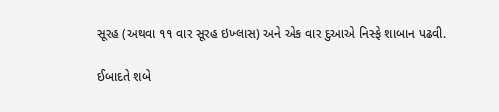સૂરહ (અથવા ૧૧ વાર સૂરહ ઇખ્લાસ) અને એક વાર દુઆએ નિસ્ફે શાબાન પઢવી.

ઈબાદતે શબે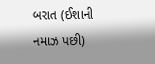બરાત (ઈશાની નમાઝ પછી)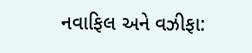નવાફિલ અને વઝીફા: